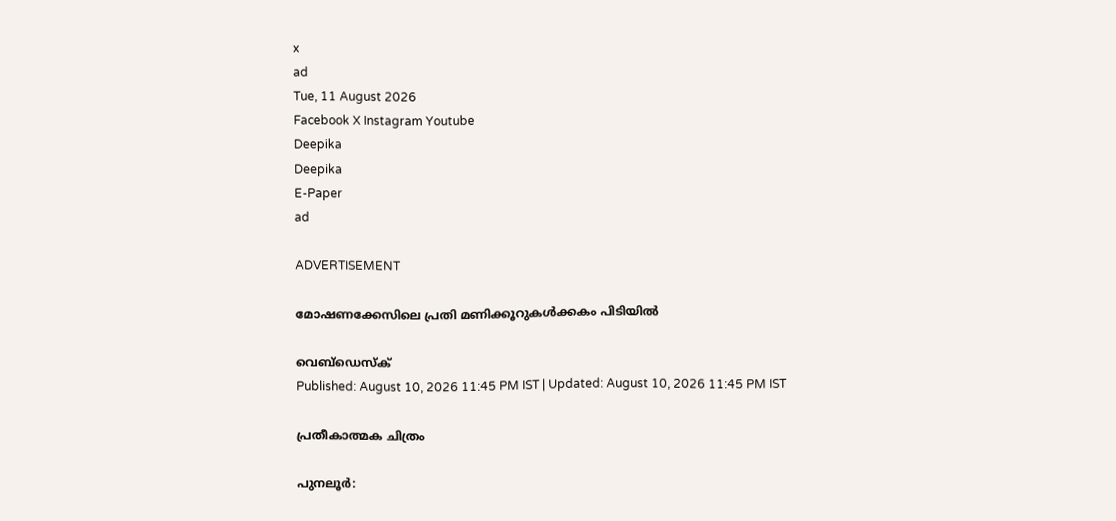x
ad
Tue, 11 August 2026
Facebook X Instagram Youtube
Deepika
Deepika
E-Paper
ad

ADVERTISEMENT

മോഷണക്കേസിലെ പ്രതി മണിക്കൂറുകള്‍ക്കകം പിടിയില്‍

വെബ്ഡെസ്ക്
Published: August 10, 2026 11:45 PM IST | Updated: August 10, 2026 11:45 PM IST

പ്രതീകാത്മക ചിത്രം

പുനലൂര്‍: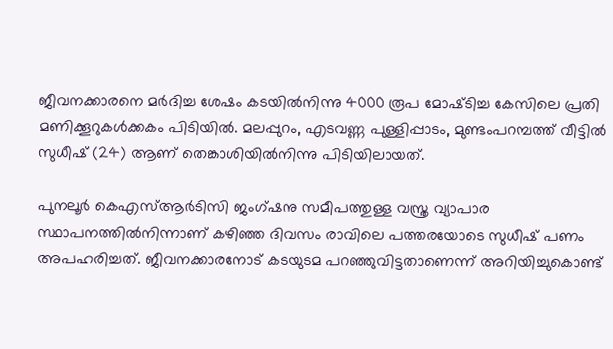ജീവനക്കാരനെ മര്‍ദിച്ച ശേഷം കടയില്‍നിന്നു 4000 രൂപ മോഷ്‌ടിച്ച കേസിലെ പ്രതി മണിക്കൂറുകള്‍ക്കകം പിടിയില്‍. മലപ്പുറം, എടവണ്ണ പുള്ളിപ്പാടം, മുണ്ടംപറമ്പത്ത് വീട്ടില്‍ സുധീഷ് (24) ആണ് തെങ്കാശിയില്‍നിന്നു പിടിയിലായത്.

പുനലൂര്‍ കെഎസ്ആര്‍ടിസി ജംഗ്ഷനു സമീപത്തുള്ള വസ്ത്ര വ്യാപാര സ്ഥാപനത്തില്‍നിന്നാണ് കഴിഞ്ഞ ദിവസം രാവിലെ പത്തരയോടെ സുധീഷ് പണം അപഹരിച്ചത്. ജീവനക്കാരനോട് കടയുടമ പറഞ്ഞുവിട്ടതാണെന്ന് അറിയിച്ചുകൊണ്ട്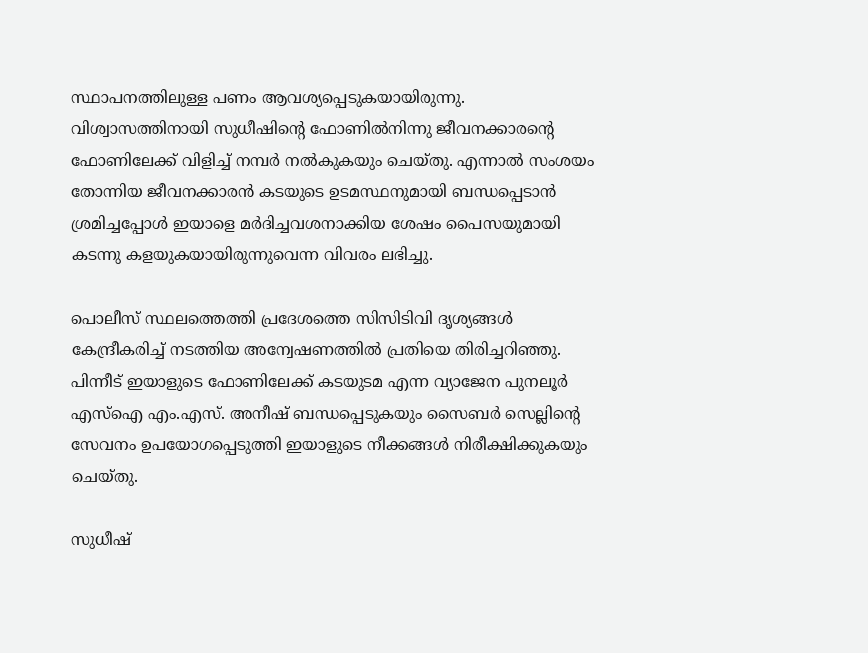സ്ഥാപനത്തിലുള്ള പണം ആവശ്യപ്പെടുകയായിരുന്നു. വിശ്വാസത്തിനായി സുധീഷിന്‍റെ ഫോണില്‍നിന്നു ജീവനക്കാരന്‍റെ ഫോണിലേക്ക് വിളിച്ച് നമ്പര്‍ നല്‍കുകയും ചെയ്തു. എന്നാല്‍ സംശയം തോന്നിയ ജീവനക്കാരന്‍ കടയുടെ ഉടമസ്ഥനുമായി ബന്ധപ്പെടാന്‍ ശ്രമിച്ചപ്പോള്‍ ഇയാളെ മര്‍ദിച്ചവശനാക്കിയ ശേഷം പൈസയുമായി കടന്നു കളയുകയായിരുന്നുവെന്ന വിവരം ലഭിച്ചു.

പൊലീസ് സ്ഥലത്തെത്തി പ്രദേശത്തെ സിസിടിവി ദൃശ്യങ്ങള്‍ കേന്ദ്രീകരിച്ച് നടത്തിയ അന്വേഷണത്തില്‍ പ്രതിയെ തിരിച്ചറിഞ്ഞു. പിന്നീട് ഇയാളുടെ ഫോണിലേക്ക് കടയുടമ എന്ന വ്യാജേന പുനലൂര്‍ എസ്‌ഐ എം.എസ്. അനീഷ് ബന്ധപ്പെടുകയും സൈബര്‍ സെല്ലിന്‍റെ സേവനം ഉപയോഗപ്പെടുത്തി ഇയാളുടെ നീക്കങ്ങള്‍ നിരീക്ഷിക്കുകയും ചെയ്തു.

സുധീഷ്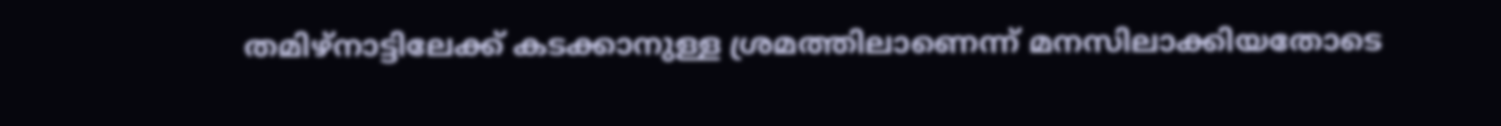തമിഴ്‌നാട്ടിലേക്ക് കടക്കാനുള്ള ശ്രമത്തിലാണെന്ന് മനസിലാക്കിയതോടെ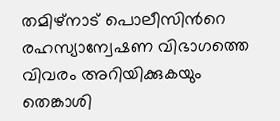തമിഴ്‌നാട് പൊലീസിന്‍റെ രഹസ്യാന്വേഷണ വിഭാഗത്തെ വിവരം അറിയിക്കുകയും തെങ്കാശി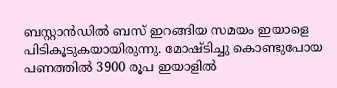ബസ്റ്റാന്‍ഡില്‍ ബസ് ഇറങ്ങിയ സമയം ഇയാളെ പിടികൂടുകയായിരുന്നു. മോഷ്ടിച്ചു കൊണ്ടുപോയ പണത്തില്‍ 3900 രൂപ ഇയാളില്‍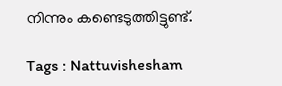നിന്നും കണ്ടെടുത്തിട്ടുണ്ട്.

Tags : Nattuvishesham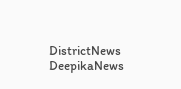DistrictNews DeepikaNews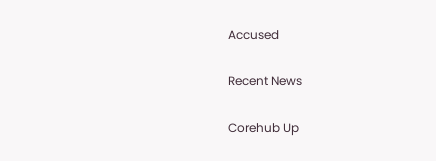Accused

Recent News

Corehub Up